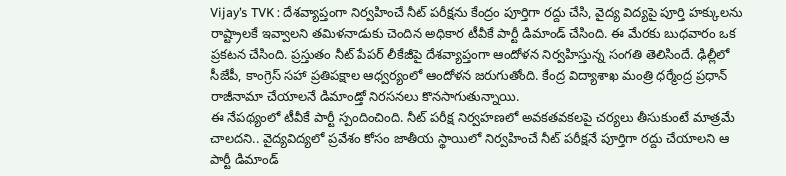Vijay’s TVK : దేశవ్యాప్తంగా నిర్వహించే నీట్ పరీక్షను కేంద్రం పూర్తిగా రద్దు చేసి, వైద్య విద్యపై పూర్తి హక్కులను రాష్ట్రాలకే ఇవ్వాలని తమిళనాడుకు చెందిన అధికార టీవీకే పార్టీ డిమాండ్ చేసింది. ఈ మేరకు బుధవారం ఒక ప్రకటన చేసింది. ప్రస్తుతం నీట్ పేపర్ లీకేజీపై దేశవ్యాప్తంగా ఆందోళన నిర్వహిస్తున్న సంగతి తెలిసిందే. ఢిల్లీలో సీజేపీ, కాంగ్రెస్ సహా ప్రతిపక్షాల ఆధ్వర్యంలో ఆందోళన జరుగుతోంది. కేంద్ర విద్యాశాఖ మంత్రి ధర్మేంద్ర ప్రధాన్ రాజీనామా చేయాలనే డిమాండ్తో నిరసనలు కొనసాగుతున్నాయి.
ఈ నేపథ్యంలో టీవీకే పార్టీ స్పందించింది. నీట్ పరీక్ష నిర్వహణలో అవకతవకలపై చర్యలు తీసుకుంటే మాత్రమే చాలదని.. వైద్యవిద్యలో ప్రవేశం కోసం జాతీయ స్థాయిలో నిర్వహించే నీట్ పరీక్షనే పూర్తిగా రద్దు చేయాలని ఆ పార్టీ డిమాండ్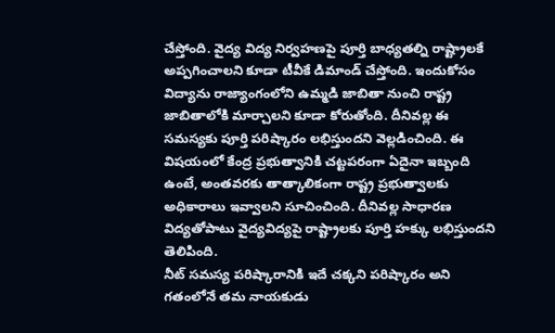చేస్తోంది. వైద్య విద్య నిర్వహణపై పూర్తి బాధ్యతల్ని రాష్ట్రాలకే అప్పగించాలని కూడా టీవీకే డిమాండ్ చేస్తోంది. ఇందుకోసం విద్యాను రాజ్యాంగంలోని ఉమ్మడి జాబితా నుంచి రాష్ట్ర జాబితాలోకి మార్చాలని కూడా కోరుతోంది. దీనివల్ల ఈ సమస్యకు పూర్తి పరిష్కారం లభిస్తుందని వెల్లడించింది. ఈ విషయంలో కేంద్ర ప్రభుత్వానికి చట్టపరంగా ఏదైనా ఇబ్బంది ఉంటే, అంతవరకు తాత్కాలికంగా రాష్ట్ర ప్రభుత్వాలకు అధికారాలు ఇవ్వాలని సూచించింది. దీనివల్ల సాధారణ విద్యతోపాటు వైద్యవిద్యపై రాష్ట్రాలకు పూర్తి హక్కు లభిస్తుందని తెలిపింది.
నీట్ సమస్య పరిష్కారానికి ఇదే చక్కని పరిష్కారం అని గతంలోనే తమ నాయకుడు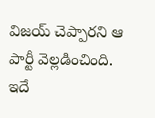విజయ్ చెప్పారని ఆ పార్టీ వెల్లడించింది. ఇదే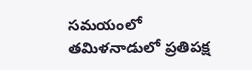సమయంలో తమిళనాడులో ప్రతిపక్ష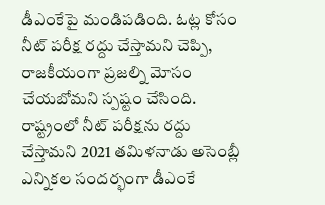డీఎంకేపై మండిపడింది. ఓట్ల కోసం నీట్ పరీక్ష రద్దు చేస్తామని చెప్పి, రాజకీయంగా ప్రజల్ని మోసం చేయబోమని స్పష్టం చేసింది. రాష్ట్రంలో నీట్ పరీక్షను రద్దు చేస్తామని 2021 తమిళనాడు అసెంబ్లీ ఎన్నికల సందర్భంగా డీఎంకే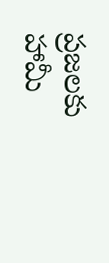ప్రజలకు హామీ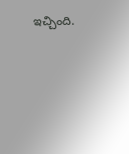ఇచ్చింది.